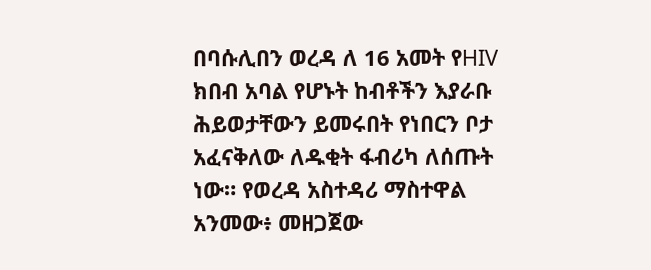በባሱሊበን ወረዳ ለ 16 አመት የHIV ክበብ አባል የሆኑት ከብቶችን እያራቡ ሕይወታቸውን ይመሩበት የነበርን ቦታ አፈናቅለው ለዱቂት ፋብሪካ ለሰጡት ነው። የወረዳ አስተዳሪ ማስተዋል አንመው፥ መዘጋጀው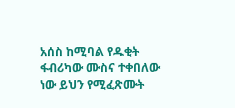አሰስ ከሚባል የዱቂት ፋብሪካው ሙስና ተቀበለው ነው ይህን የሚፈጽሙት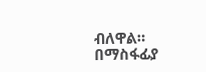ብለዋል። በማስፋፊያ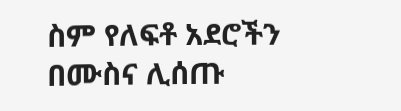ስም የለፍቶ አደሮችን በሙስና ሊሰጡ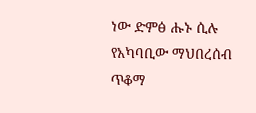ነው ድምፅ ሑኑ ሲሉ የአካባቢው ማህበረሰብ ጥቆማ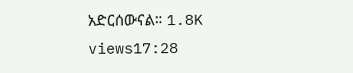አድርሰውናል። 1.8K views17:28